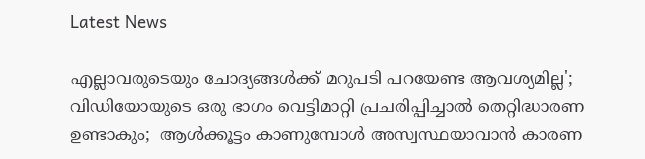Latest News

എല്ലാവരുടെയും ചോദ്യങ്ങള്‍ക്ക് മറുപടി പറയേണ്ട ആവശ്യമില്ല'; വിഡിയോയുടെ ഒരു ഭാഗം വെട്ടിമാറ്റി പ്രചരിപ്പിച്ചാല്‍ തെറ്റിദ്ധാരണ ഉണ്ടാകും;  ആള്‍ക്കൂട്ടം കാണുമ്പോള്‍ അസ്വസ്ഥയാവാന്‍ കാരണ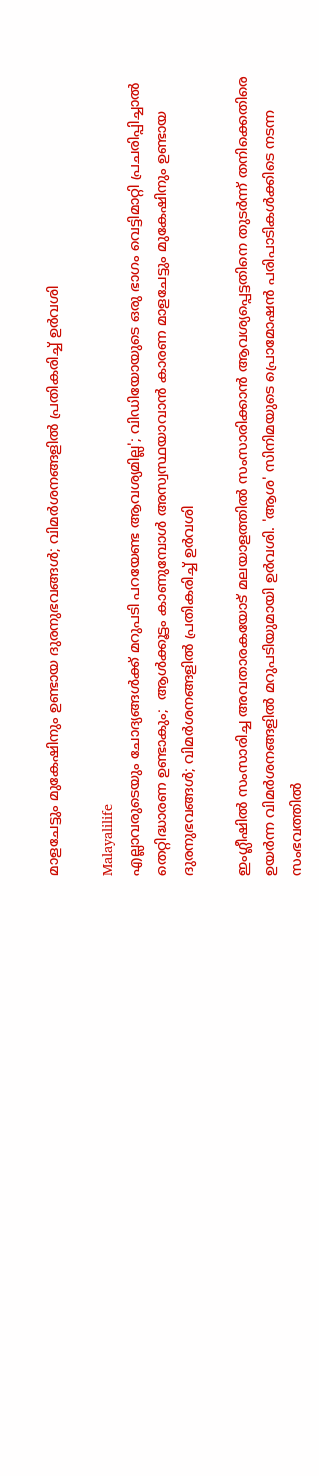മാളചേട്ടും മുകേഷിനും ഉണ്ടായ ദുരനുഭവങ്ങള്‍; വിമര്‍ശനങ്ങളില്‍ പ്രതികരിച്ച് ഉര്‍വശി

Malayalilife
എല്ലാവരുടെയും ചോദ്യങ്ങള്‍ക്ക് മറുപടി പറയേണ്ട ആവശ്യമില്ല'; വിഡിയോയുടെ ഒരു ഭാഗം വെട്ടിമാറ്റി പ്രചരിപ്പിച്ചാല്‍ തെറ്റിദ്ധാരണ ഉണ്ടാകും;  ആള്‍ക്കൂട്ടം കാണുമ്പോള്‍ അസ്വസ്ഥയാവാന്‍ കാരണ മാളചേട്ടും മുകേഷിനും ഉണ്ടായ ദുരനുഭവങ്ങള്‍; വിമര്‍ശനങ്ങളില്‍ പ്രതികരിച്ച് ഉര്‍വശി

ഇംഗ്ലീഷില്‍ സംസാരിച്ച അവതാരകയോട് മലയാളത്തില്‍ സംസാരിക്കാന്‍ ആവശ്യപ്പെട്ടതിനെ തുടര്‍ന്ന് തനിക്കെതിരെ ഉയര്‍ന്ന വിമര്‍ശനങ്ങളില്‍ മറുപടിയുമായി ഉര്‍വശി. 'ആശ' സിനിമയുടെ പ്രൊമോഷന്‍ പരിപാടികള്‍ക്കിടെ നടന്ന സംഭവത്തില്‍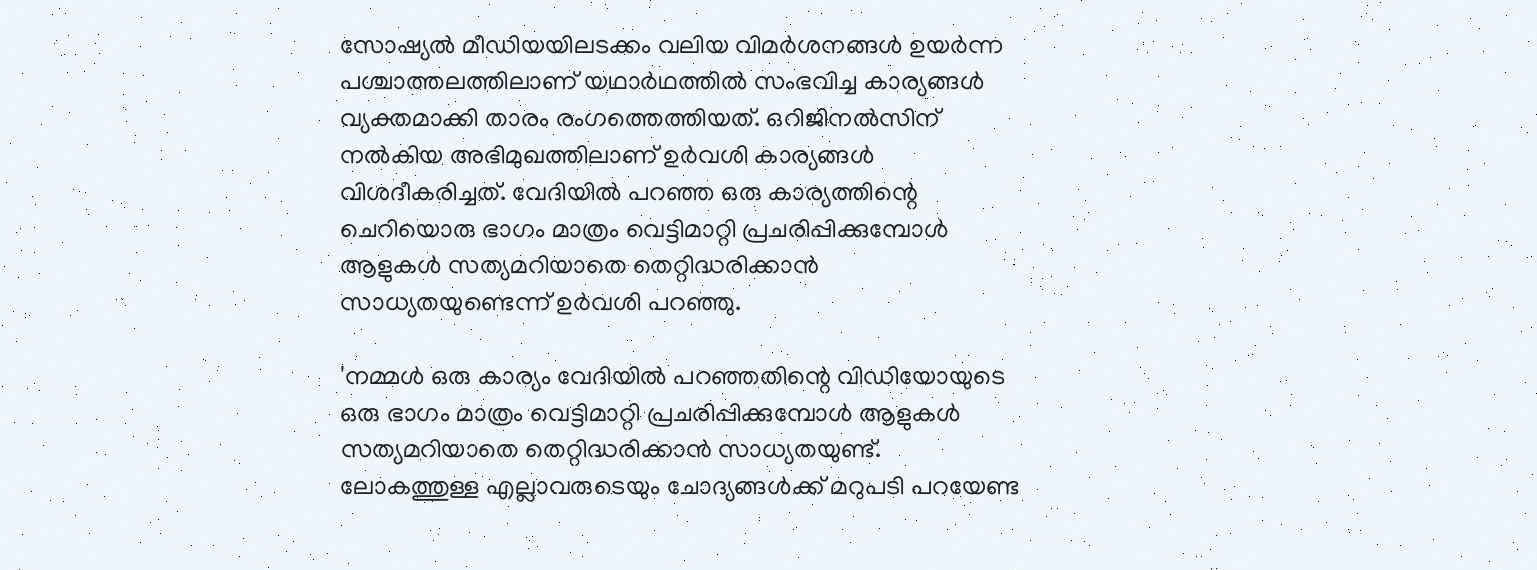സോഷ്യല്‍ മീഡിയയിലടക്കം വലിയ വിമര്‍ശനങ്ങള്‍ ഉയര്‍ന്ന പശ്ചാത്തലത്തിലാണ് യഥാര്‍ഥത്തില്‍ സംഭവിച്ച കാര്യങ്ങള്‍ വ്യക്തമാക്കി താരം രംഗത്തെത്തിയത്. ഒറിജിനല്‍സിന് നല്‍കിയ അഭിമുഖത്തിലാണ് ഉര്‍വശി കാര്യങ്ങള്‍ വിശദീകരിച്ചത്. വേദിയില്‍ പറഞ്ഞ ഒരു കാര്യത്തിന്റെ ചെറിയൊരു ഭാഗം മാത്രം വെട്ടിമാറ്റി പ്രചരിപ്പിക്കുമ്പോള്‍ ആളുകള്‍ സത്യമറിയാതെ തെറ്റിദ്ധരിക്കാന്‍ സാധ്യതയുണ്ടെന്ന് ഉര്‍വശി പറഞ്ഞു.

'നമ്മള്‍ ഒരു കാര്യം വേദിയില്‍ പറഞ്ഞതിന്റെ വിഡിയോയുടെ ഒരു ഭാഗം മാത്രം വെട്ടിമാറ്റി പ്രചരിപ്പിക്കുമ്പോള്‍ ആളുകള്‍ സത്യമറിയാതെ തെറ്റിദ്ധരിക്കാന്‍ സാധ്യതയുണ്ട്. ലോകത്തുള്ള എല്ലാവരുടെയും ചോദ്യങ്ങള്‍ക്ക് മറുപടി പറയേണ്ട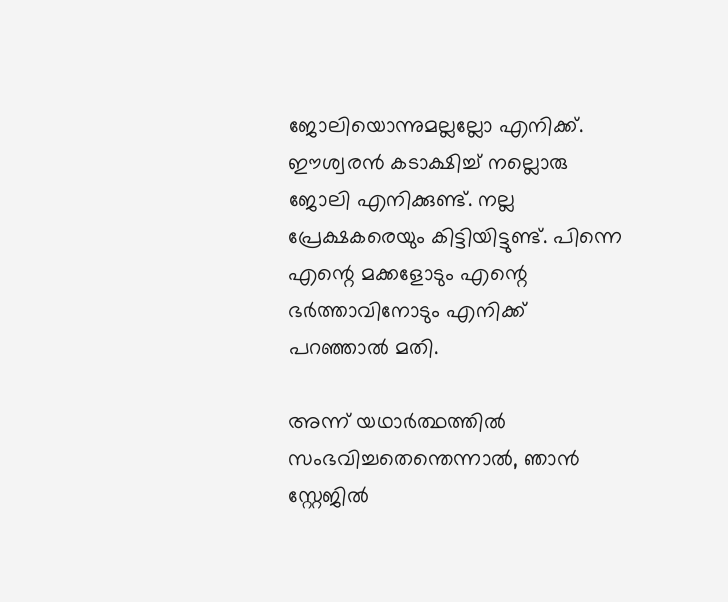ജോലിയൊന്നുമല്ലല്ലോ എനിക്ക്. ഈശ്വരന്‍ കടാക്ഷിച്ച് നല്ലൊരു ജോലി എനിക്കുണ്ട്. നല്ല പ്രേക്ഷകരെയും കിട്ടിയിട്ടുണ്ട്. പിന്നെ എന്റെ മക്കളോടും എന്റെ ഭര്‍ത്താവിനോടും എനിക്ക് പറഞ്ഞാല്‍ മതി.

അന്ന് യഥാര്‍ത്ഥത്തില്‍ സംഭവിച്ചതെന്തെന്നാല്‍, ഞാന്‍ സ്റ്റേജില്‍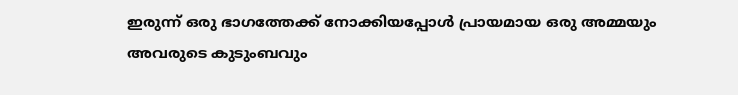ഇരുന്ന് ഒരു ഭാഗത്തേക്ക് നോക്കിയപ്പോള്‍ പ്രായമായ ഒരു അമ്മയും അവരുടെ കുടുംബവും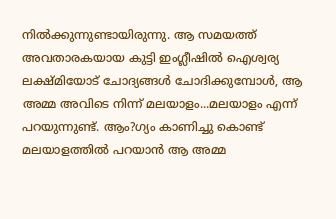നില്‍ക്കുന്നുണ്ടായിരുന്നു. ആ സമയത്ത് അവതാരകയായ കുട്ടി ഇംഗ്ലീഷില്‍ ഐശ്വര്യ ലക്ഷ്മിയോട് ചോദ്യങ്ങള്‍ ചോദിക്കുമ്പോള്‍, ആ അമ്മ അവിടെ നിന്ന് മലയാളം...മലയാളം എന്ന് പറയുന്നുണ്ട്. ആം?ഗ്യം കാണിച്ചു കൊണ്ട് മലയാളത്തില്‍ പറയാന്‍ ആ അമ്മ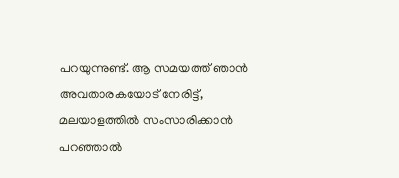പറയുന്നുണ്ട്. ആ സമയത്ത് ഞാന്‍ അവതാരകയോട് നേരിട്ട്, മലയാളത്തില്‍ സംസാരിക്കാന്‍ പറഞ്ഞാല്‍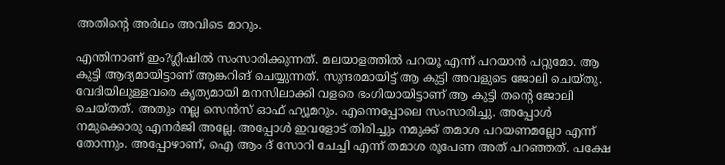അതിന്റെ അര്‍ഥം അവിടെ മാറും.

എന്തിനാണ് ഇം?ഗ്ലീഷില്‍ സംസാരിക്കുന്നത്. മലയാളത്തില്‍ പറയൂ എന്ന് പറയാന്‍ പറ്റുമോ. ആ കുട്ടി ആദ്യമായിട്ടാണ് ആങ്കറിങ് ചെയ്യുന്നത്. സുന്ദരമായിട്ട് ആ കുട്ടി അവളുടെ ജോലി ചെയ്തു. വേദിയിലുള്ളവരെ കൃത്യമായി മനസിലാക്കി വളരെ ഭംഗിയായിട്ടാണ് ആ കുട്ടി തന്റെ ജോലി ചെയ്തത്. അതും നല്ല സെന്‍സ് ഓഫ് ഹ്യൂമറും. എന്നെപ്പോലെ സംസാരിച്ചു. അപ്പോള്‍ നമുക്കൊരു എനര്‍ജി അല്ലേ. അപ്പോള്‍ ഇവളോട് തിരിച്ചും നമുക്ക് തമാശ പറയണമല്ലോ എന്ന് തോന്നും. അപ്പോഴാണ്, ഐ ആം ദ് സോറി ചേച്ചി എന്ന് തമാശ രൂപേണ അത് പറഞ്ഞത്. പക്ഷേ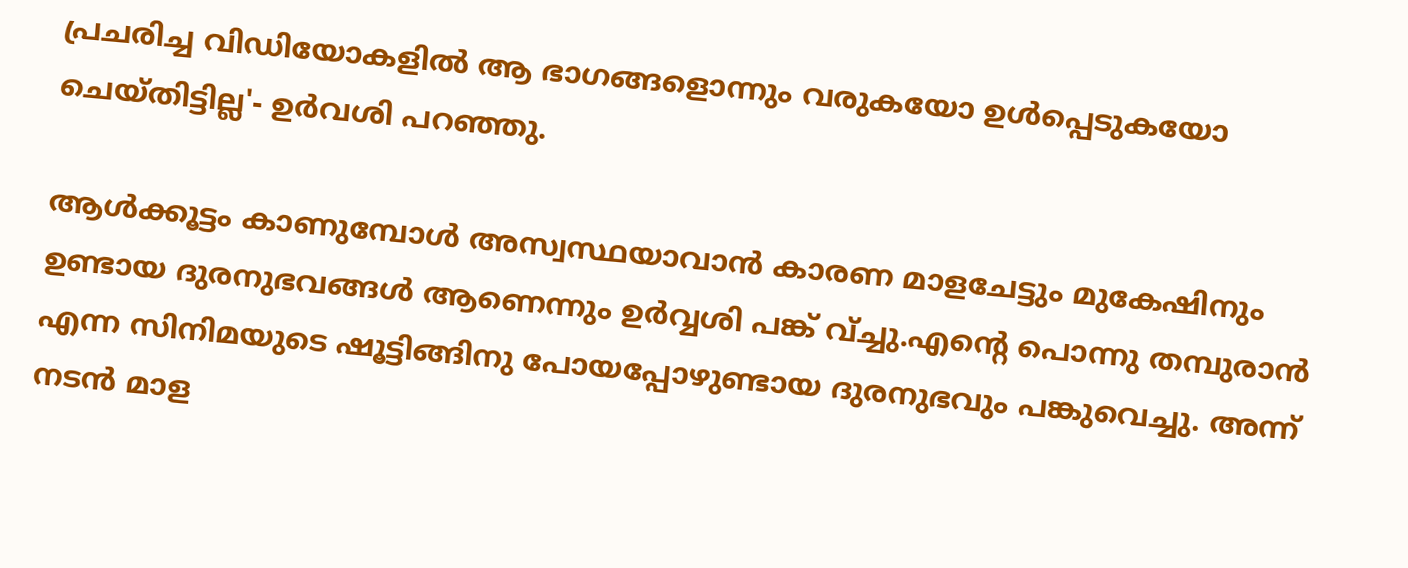പ്രചരിച്ച വിഡിയോകളില്‍ ആ ഭാഗങ്ങളൊന്നും വരുകയോ ഉള്‍പ്പെടുകയോ ചെയ്തിട്ടില്ല'- ഉര്‍വശി പറഞ്ഞു.

ആള്‍ക്കൂട്ടം കാണുമ്പോള്‍ അസ്വസ്ഥയാവാന്‍ കാരണ മാളചേട്ടും മുകേഷിനും ഉണ്ടായ ദുരനുഭവങ്ങള്‍ ആണെന്നും ഉര്‍വ്വശി പങ്ക് വ്ച്ചു.എന്റെ പൊന്നു തമ്പുരാന്‍ എന്ന സിനിമയുടെ ഷൂട്ടിങ്ങിനു പോയപ്പോഴുണ്ടായ ദുരനുഭവും പങ്കുവെച്ചു. അന്ന് നടന്‍ മാള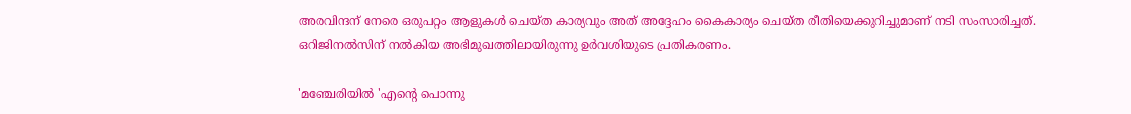അരവിന്ദന് നേരെ ഒരുപറ്റം ആളുകള്‍ ചെയ്ത കാര്യവും അത് അദ്ദേഹം കൈകാര്യം ചെയ്ത രീതിയെക്കുറിച്ചുമാണ് നടി സംസാരിച്ചത്. ഒറിജിനല്‍സിന് നല്‍കിയ അഭിമുഖത്തിലായിരുന്നു ഉര്‍വശിയുടെ പ്രതികരണം.

'മഞ്ചേരിയില്‍ 'എന്റെ പൊന്നു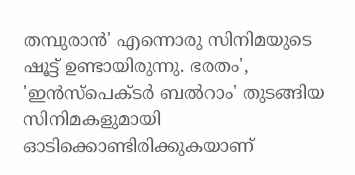തമ്പുരാന്‍' എന്നൊരു സിനിമയുടെ ഷൂട്ട് ഉണ്ടായിരുന്നു. ഭരതം', 'ഇന്‍സ്‌പെക്ടര്‍ ബല്‍റാം' തുടങ്ങിയ സിനിമകളുമായി ഓടിക്കൊണ്ടിരിക്കുകയാണ്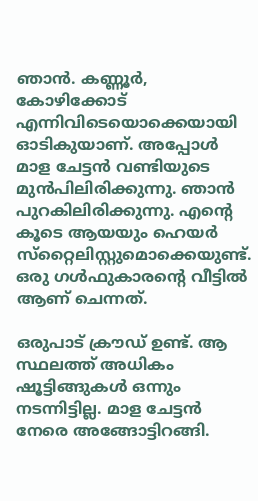ഞാന്‍. കണ്ണൂര്‍, കോഴിക്കോട് എന്നിവിടെയൊക്കെയായി ഓടികുയാണ്. അപ്പോള്‍ മാള ചേട്ടന്‍ വണ്ടിയുടെ മുന്‍പിലിരിക്കുന്നു. ഞാന്‍ പുറകിലിരിക്കുന്നു. എന്റെ കൂടെ ആയയും ഹെയര്‍ സ്‌റ്റൈലിസ്റ്റുമൊക്കെയുണ്ട്. ഒരു ഗള്‍ഫുകാരന്റെ വീട്ടില്‍ ആണ് ചെന്നത്.

ഒരുപാട് ക്രൗഡ് ഉണ്ട്. ആ സ്ഥലത്ത് അധികം ഷൂട്ടിങ്ങുകള്‍ ഒന്നും നടന്നിട്ടില്ല. മാള ചേട്ടന്‍ നേരെ അങ്ങോട്ടിറങ്ങി.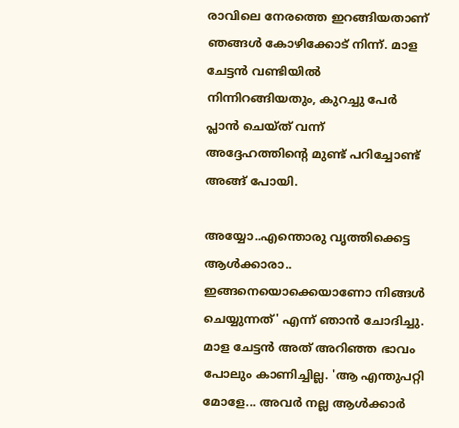രാവിലെ നേരത്തെ ഇറങ്ങിയതാണ് ഞങ്ങള്‍ കോഴിക്കോട് നിന്ന്. മാള ചേട്ടന്‍ വണ്ടിയില്‍ നിന്നിറങ്ങിയതും, കുറച്ചു പേര്‍ പ്ലാന്‍ ചെയ്ത് വന്ന് അദ്ദേഹത്തിന്റെ മുണ്ട് പറിച്ചോണ്ട് അങ്ങ് പോയി.

അയ്യോ..എന്തൊരു വൃത്തിക്കെട്ട ആള്‍ക്കാരാ.. ഇങ്ങനെയൊക്കെയാണോ നിങ്ങള്‍ ചെയ്യുന്നത്' എന്ന് ഞാന്‍ ചോദിച്ചു. മാള ചേട്ടന്‍ അത് അറിഞ്ഞ ഭാവം പോലും കാണിച്ചില്ല. 'ആ എന്തുപറ്റി മോളേ... അവര്‍ നല്ല ആള്‍ക്കാര്‍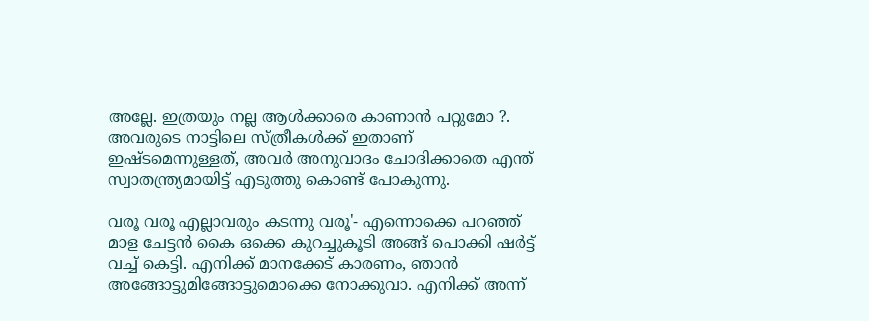അല്ലേ. ഇത്രയും നല്ല ആള്‍ക്കാരെ കാണാന്‍ പറ്റുമോ ?. അവരുടെ നാട്ടിലെ സ്ത്രീകള്‍ക്ക് ഇതാണ് ഇഷ്ടമെന്നുള്ളത്, അവര്‍ അനുവാദം ചോദിക്കാതെ എന്ത് സ്വാതന്ത്ര്യമായിട്ട് എടുത്തു കൊണ്ട് പോകുന്നു.

വരൂ വരൂ എല്ലാവരും കടന്നു വരൂ'- എന്നൊക്കെ പറഞ്ഞ് മാള ചേട്ടന്‍ കൈ ഒക്കെ കുറച്ചുകൂടി അങ്ങ് പൊക്കി ഷര്‍ട്ട് വച്ച് കെട്ടി. എനിക്ക് മാനക്കേട് കാരണം, ഞാന്‍ അങ്ങോട്ടുമിങ്ങോട്ടുമൊക്കെ നോക്കുവാ. എനിക്ക് അന്ന്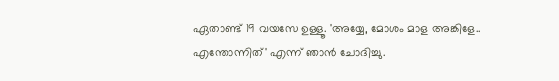ഏതാണ്ട് 19 വയസേ ഉള്ളൂ. 'അയ്യേ, മോശം മാള അങ്കിളേ.. എന്തോന്നിത്' എന്ന് ഞാന്‍ ചോദിച്ചു.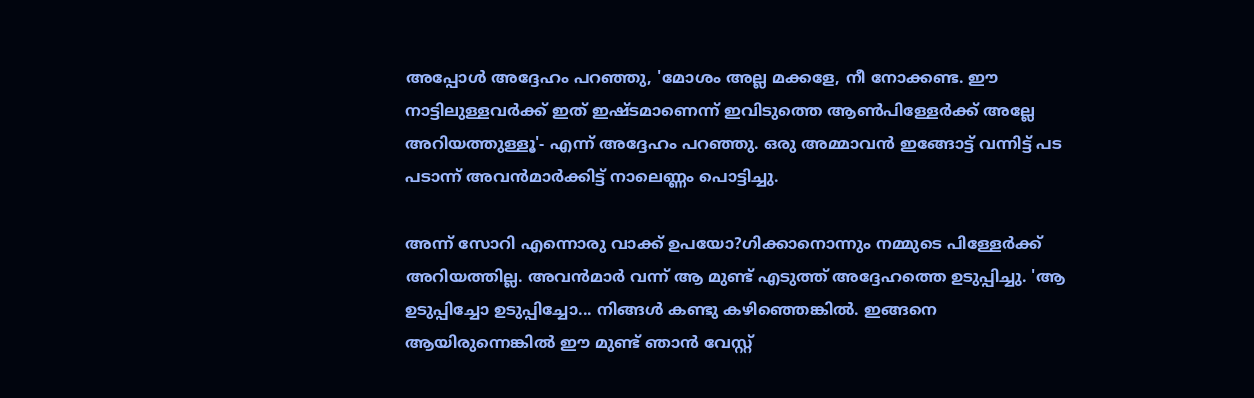അപ്പോള്‍ അദ്ദേഹം പറഞ്ഞു, 'മോശം അല്ല മക്കളേ, നീ നോക്കണ്ട. ഈ നാട്ടിലുള്ളവര്‍ക്ക് ഇത് ഇഷ്ടമാണെന്ന് ഇവിടുത്തെ ആണ്‍പിള്ളേര്‍ക്ക് അല്ലേ അറിയത്തുള്ളൂ'- എന്ന് അദ്ദേഹം പറഞ്ഞു. ഒരു അമ്മാവന്‍ ഇങ്ങോട്ട് വന്നിട്ട് പട പടാന്ന് അവന്‍മാര്‍ക്കിട്ട് നാലെണ്ണം പൊട്ടിച്ചു.

അന്ന് സോറി എന്നൊരു വാക്ക് ഉപയോ?ഗിക്കാനൊന്നും നമ്മുടെ പിള്ളേര്‍ക്ക് അറിയത്തില്ല. അവന്‍മാര്‍ വന്ന് ആ മുണ്ട് എടുത്ത് അദ്ദേഹത്തെ ഉടുപ്പിച്ചു. 'ആ ഉടുപ്പിച്ചോ ഉടുപ്പിച്ചോ... നിങ്ങള്‍ കണ്ടു കഴിഞ്ഞെങ്കില്‍. ഇങ്ങനെ ആയിരുന്നെങ്കില്‍ ഈ മുണ്ട് ഞാന്‍ വേസ്റ്റ്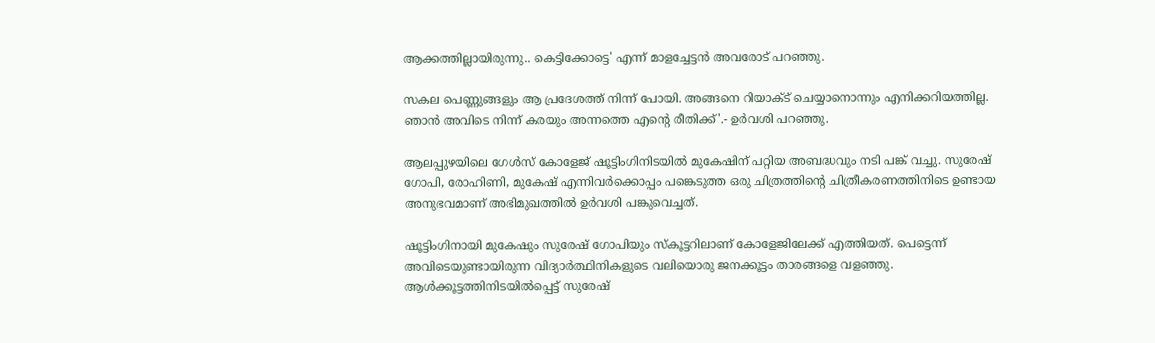ആക്കത്തില്ലായിരുന്നു.. കെട്ടിക്കോട്ടെ' എന്ന് മാളച്ചേട്ടന്‍ അവരോട് പറഞ്ഞു.

സകല പെണ്ണുങ്ങളും ആ പ്രദേശത്ത് നിന്ന് പോയി. അങ്ങനെ റിയാക്ട് ചെയ്യാനൊന്നും എനിക്കറിയത്തില്ല. ഞാന്‍ അവിടെ നിന്ന് കരയും അന്നത്തെ എന്റെ രീതിക്ക്'.- ഉര്‍വശി പറഞ്ഞു.

ആലപ്പുഴയിലെ ഗേള്‍സ് കോളേജ് ഷൂട്ടിംഗിനിടയില്‍ മുകേഷിന് പറ്റിയ അബദ്ധവും നടി പങ്ക് വച്ചു. സുരേഷ് ഗോപി, രോഹിണി, മുകേഷ് എന്നിവര്‍ക്കൊപ്പം പങ്കെടുത്ത ഒരു ചിത്രത്തിന്റെ ചിത്രീകരണത്തിനിടെ ഉണ്ടായ അനുഭവമാണ് അഭിമുഖത്തില്‍ ഉര്‍വശി പങ്കുവെച്ചത്.

ഷൂട്ടിംഗിനായി മുകേഷും സുരേഷ് ഗോപിയും സ്‌കൂട്ടറിലാണ് കോളേജിലേക്ക് എത്തിയത്. പെട്ടെന്ന് അവിടെയുണ്ടായിരുന്ന വിദ്യാര്‍ത്ഥിനികളുടെ വലിയൊരു ജനക്കൂട്ടം താരങ്ങളെ വളഞ്ഞു. ആള്‍ക്കൂട്ടത്തിനിടയില്‍പ്പെട്ട് സുരേഷ്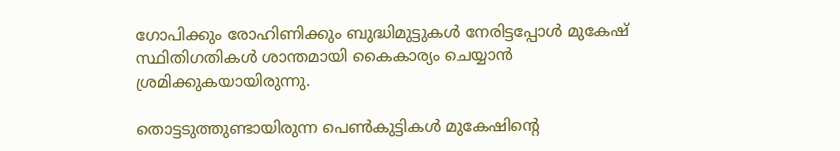ഗോപിക്കും രോഹിണിക്കും ബുദ്ധിമുട്ടുകള്‍ നേരിട്ടപ്പോള്‍ മുകേഷ് സ്ഥിതിഗതികള്‍ ശാന്തമായി കൈകാര്യം ചെയ്യാന്‍ ശ്രമിക്കുകയായിരുന്നു.

തൊട്ടടുത്തുണ്ടായിരുന്ന പെണ്‍കുട്ടികള്‍ മുകേഷിന്റെ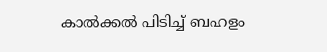കാല്‍ക്കല്‍ പിടിച്ച് ബഹളം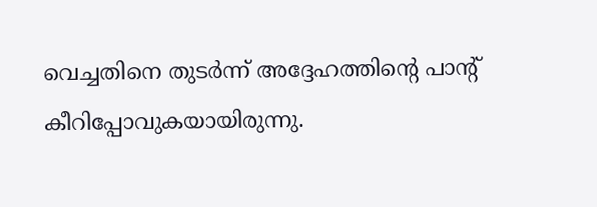വെച്ചതിനെ തുടര്‍ന്ന് അദ്ദേഹത്തിന്റെ പാന്റ് കീറിപ്പോവുകയായിരുന്നു.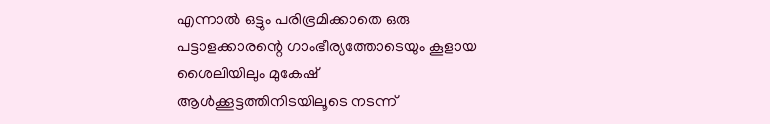എന്നാല്‍ ഒട്ടും പരിഭ്രമിക്കാതെ ഒരു പട്ടാളക്കാരന്റെ ഗാംഭീര്യത്തോടെയും കൂളായ ശൈലിയിലും മുകേഷ് ആള്‍ക്കൂട്ടത്തിനിടയിലൂടെ നടന്ന്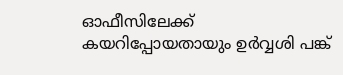ഓഫീസിലേക്ക് കയറിപ്പോയതായും ഉര്‍വ്വശി പങ്ക്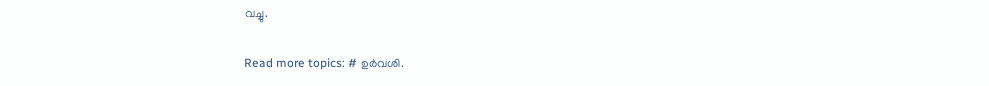വച്ചു.

Read more topics: # ഉര്‍വശി.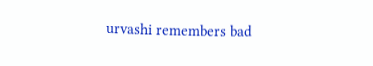urvashi remembers bad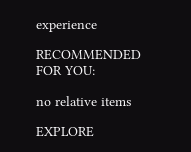experience

RECOMMENDED FOR YOU:

no relative items

EXPLORE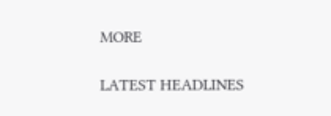MORE

LATEST HEADLINES